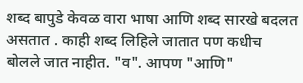शब्द बापुडे केवळ वारा भाषा आणि शब्द सारखे बदलत असतात . काही शब्द लिहिले जातात पण कधीच बोलले जात नाहीत. "व". आपण "आणि"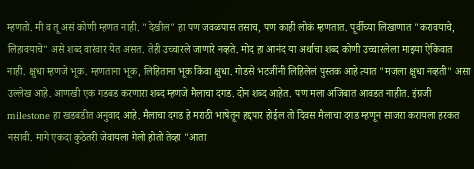म्हणतो. मी व तू असं कोणी म्हणत नाही. "देखील" हा पण जवळपास तसाच, पण काही लोकं म्हणतात. पूर्वीच्या लिखाणात "करावयाचे, लिहावयाचे" असे शब्द वारंवार येत असत. तेही उच्चारले जाणारे नव्हते. मोद हा आनंद या अर्थाचा शब्द कोणी उच्चारलेला माझ्या ऐकिवात नाही. क्षुधा म्हणजे भूक. म्हणताना भूक, लिहिताना भूक किंवा क्षुधा. गोडसे भटजींनी लिहिलेलं पुस्तक आहे त्यात "मजला क्षुधा नव्हती" असा उल्लेख आहे. आणखी एक गडबड करणारा शब्द म्हणजे मैलाचा दगड. दोन शब्द आहेत. पण मला अजिबात आवडत नाहीत. इंग्रजी milestone हा खडबडीत अनुवाद आहे. मैलाचा दगड हे मराठी भाषेतून हद्दपार होईल तो दिवस मैलाचा दगड म्हणून साजरा करायला हरकत नसावी. मागे एकदा कुठेतरी जेवायला गेलो होतो तेव्हा "आता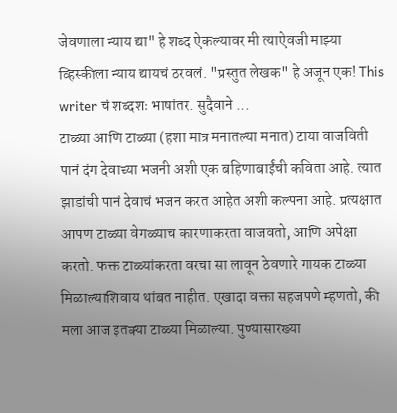जेवणाला न्याय द्या" हे शब्द ऐकल्यावर मी त्याऐवजी माझ्या व्हिस्कीला न्याय द्यायचं ठरवलं. "प्रस्तुत लेखक" हे अजून एक! This writer चं शब्दशः भाषांतर. सुदैवाने ...
टाळ्या आणि टाळ्या (हशा मात्र मनातल्या मनात) टाया वाजविती पानं दंग देवाच्या भजनी अशी एक बहिणाबाईंची कविता आहे. त्यात झाडांची पानं देवाचं भजन करत आहेत अशी कल्पना आहे. प्रत्यक्षात आपण टाळ्या वेगळ्याच कारणाकरता वाजवतो, आणि अपेक्षा करतो. फक्त टाळ्यांकरता वरचा सा लावून ठेवणारे गायक टाळ्या मिळाल्याशिवाय थांबत नाहीत. एखादा वक्ता सहजपणे म्हणतो, की मला आज इतक्या टाळ्या मिळाल्या. पुण्यासारख्या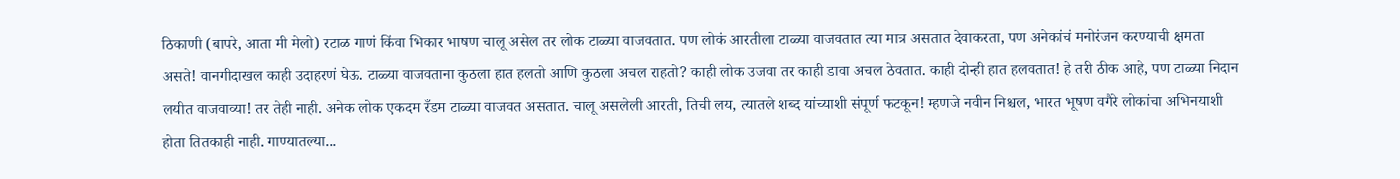ठिकाणी (बापरे, आता मी मेलो) रटाळ गाणं किंवा भिकार भाषण चालू असेल तर लोक टाळ्या वाजवतात. पण लोकं आरतीला टाळ्या वाजवतात त्या मात्र असतात देवाकरता, पण अनेकांचं मनोरंजन करण्याची क्षमता असते! वानगीदाखल काही उदाहरणं घेऊ. टाळ्या वाजवताना कुठला हात हलतो आणि कुठला अचल राहतो? काही लोक उजवा तर काही डावा अचल ठेवतात. काही दोन्ही हात हलवतात! हे तरी ठीक आहे, पण टाळ्या निदान लयीत वाजवाव्या! तर तेही नाही. अनेक लोक एकदम रँडम टाळ्या वाजवत असतात. चालू असलेली आरती, तिची लय, त्यातले शब्द यांच्याशी संपूर्ण फटकून! म्हणजे नवीन निश्चल, भारत भूषण वगैरे लोकांचा अभिनयाशी होता तितकाही नाही. गाण्यातल्या...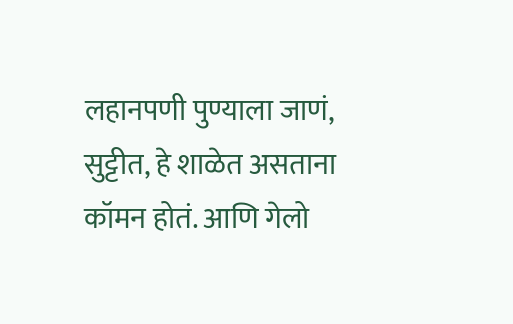लहानपणी पुण्याला जाणं, सुट्टीत, हे शाळेत असताना कॉमन होतं. आणि गेलो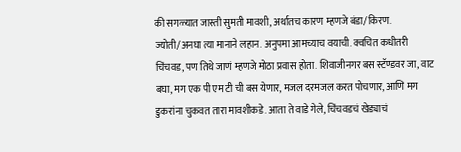की सगळ्यात जास्ती सुमती मावशी, अर्थातच कारण म्हणजे बंडा/किरण. ज्योती/अनघा त्या मानाने लहान. अनुपमा आमच्याच वयाची. क्वचित कधीतरी चिंचवड, पण तिथे जाणं म्हणजे मोठा प्रवास होता. शिवाजीनगर बस स्टॅण्डवर जा, वाट बघा, मग एक पी एम टी ची बस येणार, मजल दरमजल करत पोचणार, आणि मग डुकरांना चुकवत तारा मावशीकडे. आता ते वाडे गेले, चिंचवडचं खेड्याचं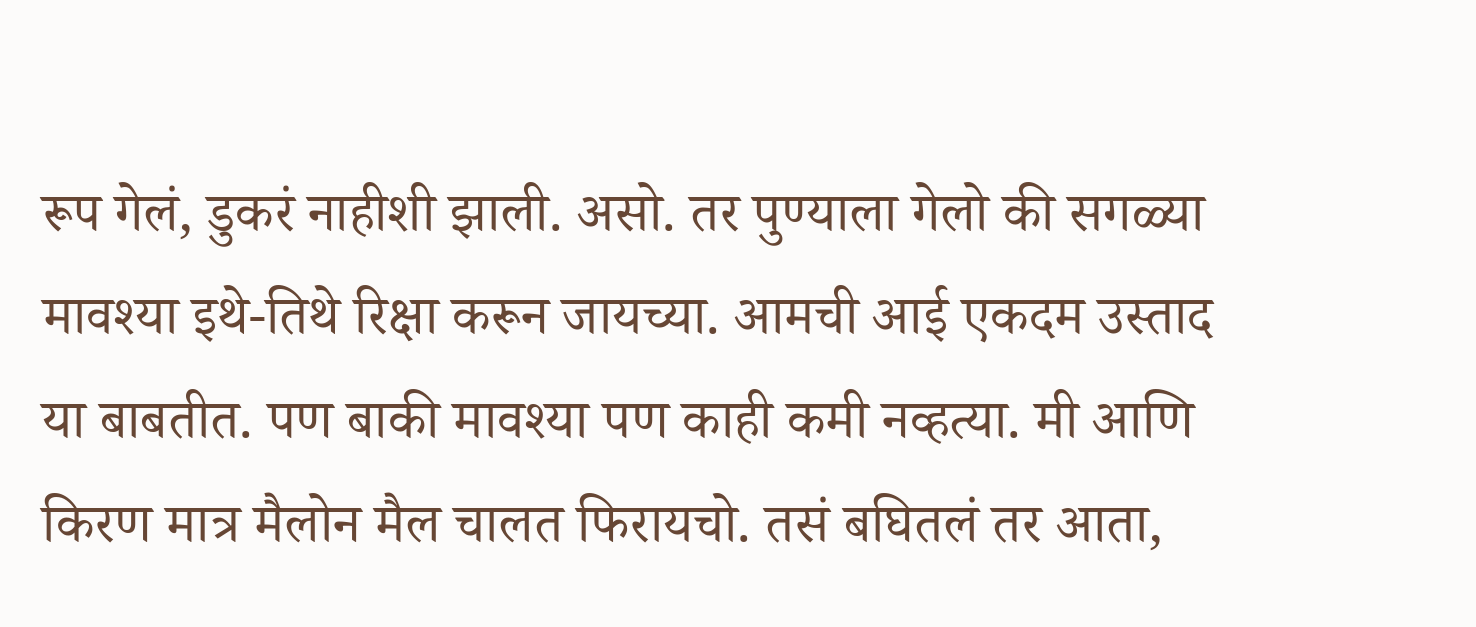रूप गेलं, डुकरं नाहीशी झाली. असो. तर पुण्याला गेलो की सगळ्या मावश्या इथे-तिथे रिक्षा करून जायच्या. आमची आई एकदम उस्ताद या बाबतीत. पण बाकी मावश्या पण काही कमी नव्हत्या. मी आणि किरण मात्र मैलोन मैल चालत फिरायचो. तसं बघितलं तर आता,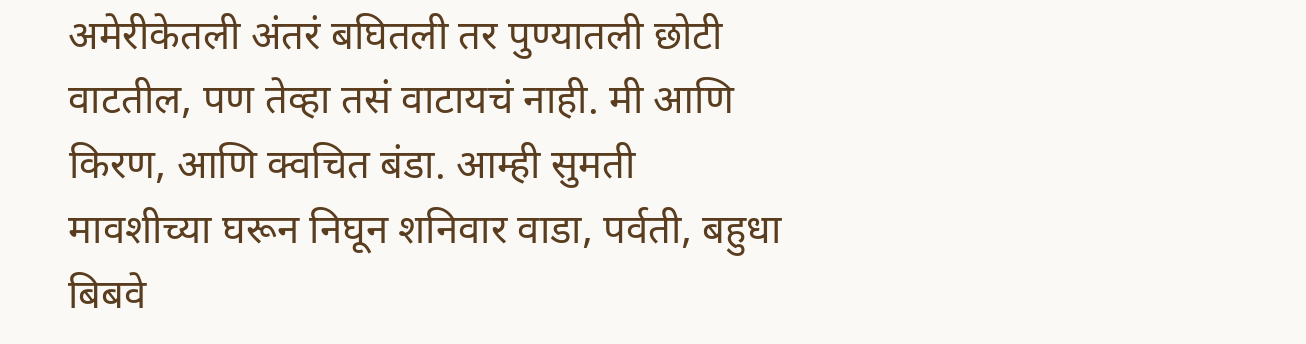अमेरीकेतली अंतरं बघितली तर पुण्यातली छोटी वाटतील, पण तेव्हा तसं वाटायचं नाही. मी आणि किरण, आणि क्वचित बंडा. आम्ही सुमती मावशीच्या घरून निघून शनिवार वाडा, पर्वती, बहुधा बिबवे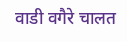वाडी वगैरे चालत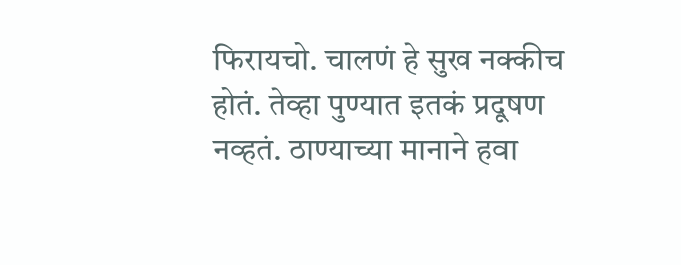फिरायचो. चालणं हे सुख नक्कीच होतं. तेव्हा पुण्यात इतकं प्रदूषण नव्हतं. ठाण्याच्या मानाने हवा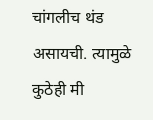चांगलीच थंड असायची. त्यामुळे कुठेही मी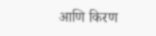आणि किरण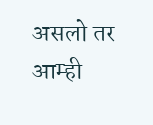असलो तर आम्ही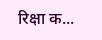रिक्षा क...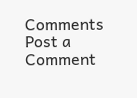Comments
Post a Comment